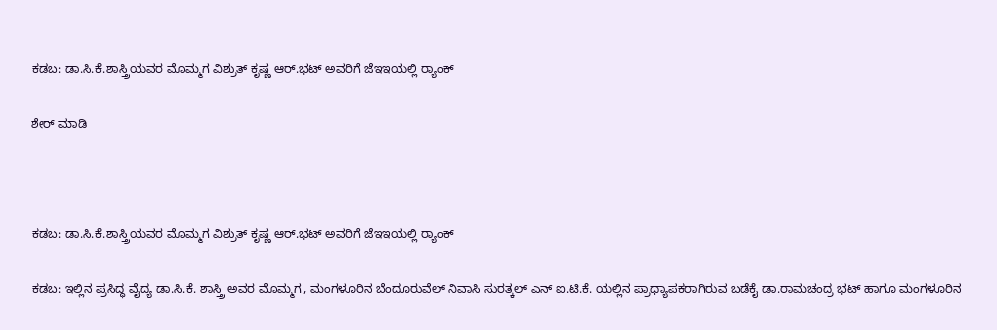ಕಡಬ: ಡಾ.ಸಿ.ಕೆ.ಶಾಸ್ತ್ರಿಯವರ ಮೊಮ್ಮಗ ವಿಶ್ರುತ್ ಕೃಷ್ಣ ಆರ್.ಭಟ್ ಅವರಿಗೆ ಜೆಇಇಯಲ್ಲಿ ರ‍್ಯಾಂಕ್

ಶೇರ್ ಮಾಡಿ



ಕಡಬ: ಡಾ.ಸಿ.ಕೆ.ಶಾಸ್ತ್ರಿಯವರ ಮೊಮ್ಮಗ ವಿಶ್ರುತ್ ಕೃಷ್ಣ ಆರ್.ಭಟ್ ಅವರಿಗೆ ಜೆಇಇಯಲ್ಲಿ ರ‍್ಯಾಂಕ್

ಕಡಬ: ಇಲ್ಲಿನ ಪ್ರಸಿದ್ಧ ವೈದ್ಯ ಡಾ.ಸಿ.ಕೆ. ಶಾಸ್ತ್ರಿ ಅವರ ಮೊಮ್ಮಗ, ಮಂಗಳೂರಿನ ಬೆಂದೂರುವೆಲ್ ನಿವಾಸಿ ಸುರತ್ಕಲ್ ಎನ್ ಐ.ಟಿ.ಕೆ. ಯಲ್ಲಿನ ಪ್ರಾಧ್ಯಾಪಕರಾಗಿರುವ ಬಡೆಕೈ ಡಾ.ರಾಮಚಂದ್ರ ಭಟ್ ಹಾಗೂ ಮಂಗಳೂರಿನ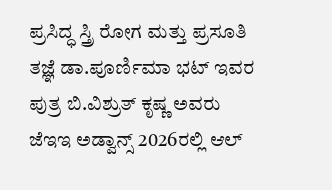ಪ್ರಸಿದ್ಧ ಸ್ತ್ರಿ ರೋಗ ಮತ್ತು ಪ್ರಸೂತಿ ತಜ್ಞೆ ಡಾ.ಪೂರ್ಣಿಮಾ ಭಟ್ ಇವರ ಪುತ್ರ ಬಿ.ವಿಶ್ರುತ್ ಕೃಷ್ಣ ಅವರು ಜೆಇಇ ಅಡ್ವಾನ್ಸ್ 2026ರಲ್ಲಿ ಆಲ್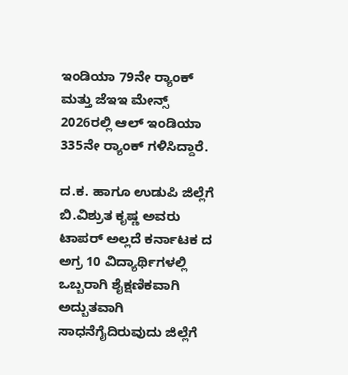ಇಂಡಿಯಾ 79ನೇ ರ‍್ಯಾಂಕ್ ಮತ್ತು ಜೆಇಇ ಮೇನ್ಸ್ 2026ರಲ್ಲಿ ಆಲ್ ಇಂಡಿಯಾ 335ನೇ ರ‍್ಯಾಂಕ್ ಗಳಿಸಿದ್ದಾರೆ.

ದ.ಕ. ಹಾಗೂ ಉಡುಪಿ ಜಿಲ್ಲೆಗೆ ಬಿ.ವಿಶ್ರುತ ಕೃಷ್ಣ ಅವರು ಟಾಪರ್ ಅಲ್ಲದೆ ಕರ್ನಾಟಕ ದ ಅಗ್ರ 10 ವಿದ್ಯಾರ್ಥಿಗಳಲ್ಲಿ ಒಬ್ಬರಾಗಿ ಶೈಕ್ಷಣಿಕವಾಗಿ ಅದ್ಬುತವಾಗಿ ಸಾಧನೆಗೈದಿರುವುದು ಜಿಲ್ಲೆಗೆ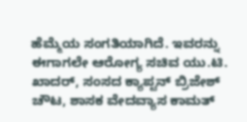ಹೆಮ್ಮೆಯ ಸಂಗತಿಯಾಗಿದೆ. ಇವರನ್ನು ಈಗಾಗಲೇ ಆರೋಗ್ಯ ಸಚಿವ ಯು.ಟಿ. ಖಾದರ್, ಸಂಸದ ಕ್ಯಾಪ್ಟನ್ ಬ್ರಿಜೇಶ್ ಚೌಟ, ಶಾಸಕ ವೇದವ್ಯಾಸ ಕಾಮತ್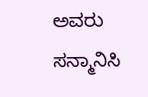ಅವರು ಸನ್ಮಾನಿಸಿ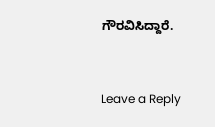ಗೌರವಿಸಿದ್ದಾರೆ.



Leave a Reply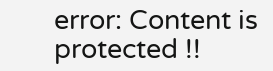error: Content is protected !!